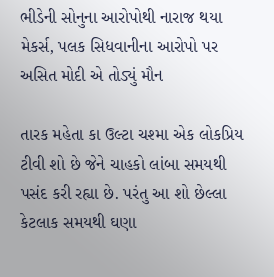ભીડેની સોનુના આરોપોથી નારાજ થયા મેકર્સ, પલક સિધવાનીના આરોપો પર અસિત મોદી એ તોડ્યું મૌન

તારક મહેતા કા ઉલ્ટા ચશ્મા એક લોકપ્રિય ટીવી શો છે જેને ચાહકો લાંબા સમયથી પસંદ કરી રહ્યા છે. પરંતુ આ શો છેલ્લા કેટલાક સમયથી ઘણા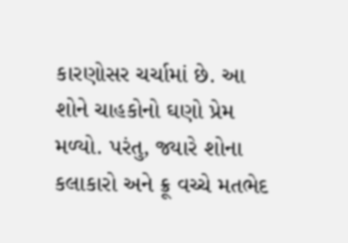કારણોસર ચર્ચામાં છે. આ શોને ચાહકોનો ઘણો પ્રેમ મળ્યો. પરંતુ, જ્યારે શોના કલાકારો અને ક્રૂ વચ્ચે મતભેદ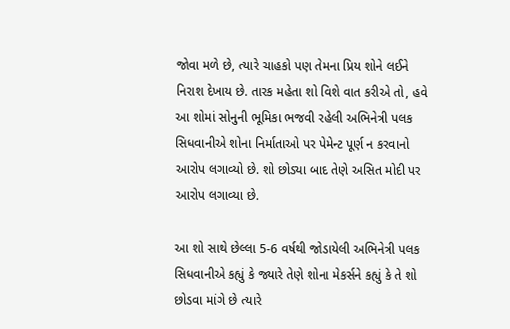જોવા મળે છે, ત્યારે ચાહકો પણ તેમના પ્રિય શોને લઈને નિરાશ દેખાય છે. તારક મહેતા શો વિશે વાત કરીએ તો, હવે આ શોમાં સોનુની ભૂમિકા ભજવી રહેલી અભિનેત્રી પલક સિધવાનીએ શોના નિર્માતાઓ પર પેમેન્ટ પૂર્ણ ન કરવાનો આરોપ લગાવ્યો છે. શો છોડ્યા બાદ તેણે અસિત મોદી પર આરોપ લગાવ્યા છે.

આ શો સાથે છેલ્લા 5-6 વર્ષથી જોડાયેલી અભિનેત્રી પલક સિધવાનીએ કહ્યું કે જ્યારે તેણે શોના મેકર્સને કહ્યું કે તે શો છોડવા માંગે છે ત્યારે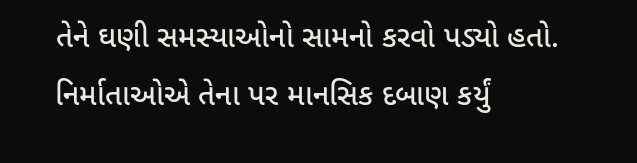તેને ઘણી સમસ્યાઓનો સામનો કરવો પડ્યો હતો. નિર્માતાઓએ તેના પર માનસિક દબાણ કર્યું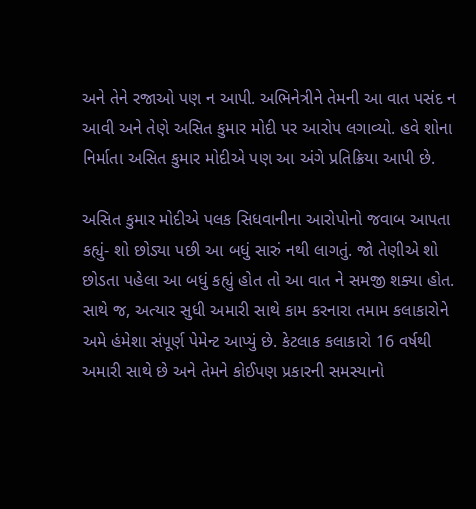અને તેને રજાઓ પણ ન આપી. અભિનેત્રીને તેમની આ વાત પસંદ ન આવી અને તેણે અસિત કુમાર મોદી પર આરોપ લગાવ્યો. હવે શોના નિર્માતા અસિત કુમાર મોદીએ પણ આ અંગે પ્રતિક્રિયા આપી છે.

અસિત કુમાર મોદીએ પલક સિધવાનીના આરોપોનો જવાબ આપતા કહ્યું- શો છોડ્યા પછી આ બધું સારું નથી લાગતું. જો તેણીએ શો છોડતા પહેલા આ બધું કહ્યું હોત તો આ વાત ને સમજી શક્યા હોત. સાથે જ, અત્યાર સુધી અમારી સાથે કામ કરનારા તમામ કલાકારોને અમે હંમેશા સંપૂર્ણ પેમેન્ટ આપ્યું છે. કેટલાક કલાકારો 16 વર્ષથી અમારી સાથે છે અને તેમને કોઈપણ પ્રકારની સમસ્યાનો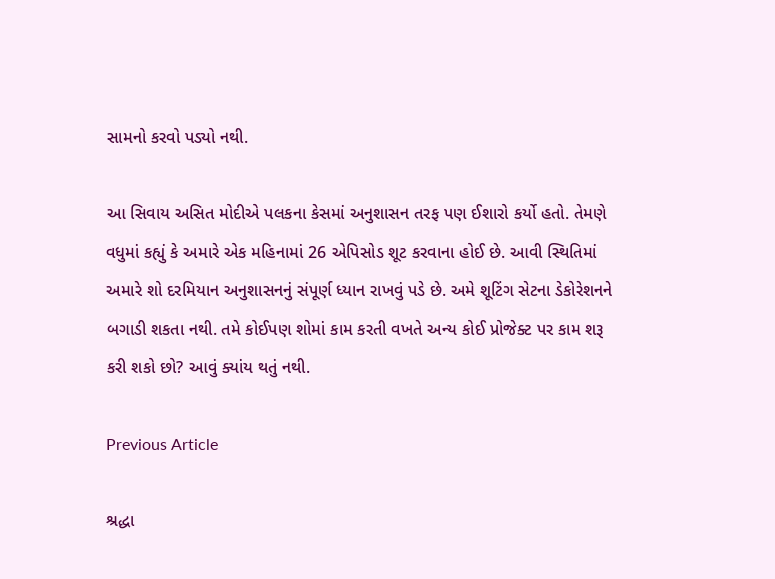સામનો કરવો પડ્યો નથી.

આ સિવાય અસિત મોદીએ પલકના કેસમાં અનુશાસન તરફ પણ ઈશારો કર્યો હતો. તેમણે વધુમાં કહ્યું કે અમારે એક મહિનામાં 26 એપિસોડ શૂટ કરવાના હોઈ છે. આવી સ્થિતિમાં અમારે શો દરમિયાન અનુશાસનનું સંપૂર્ણ ધ્યાન રાખવું પડે છે. અમે શૂટિંગ સેટના ડેકોરેશનને બગાડી શકતા નથી. તમે કોઈપણ શોમાં કામ કરતી વખતે અન્ય કોઈ પ્રોજેક્ટ પર કામ શરૂ કરી શકો છો? આવું ક્યાંય થતું નથી.

Previous Article

શ્રદ્ધા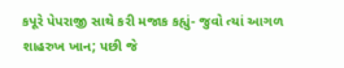કપૂરે પેપરાજી સાથે કરી મજાક કહ્યું- જુવો ત્યાં આગળ શાહરુખ ખાન; પછી જે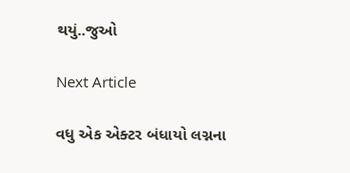થયું..જુઓ

Next Article

વધુ એક એક્ટર બંધાયો લગ્નના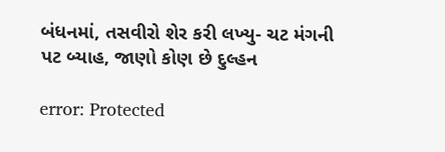બંધનમાં, તસવીરો શેર કરી લખ્યુ- ચટ મંગની પટ બ્યાહ, જાણો કોણ છે દુલ્હન

error: Protected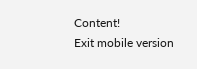Content!
Exit mobile version